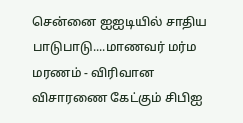சென்னை ஐஐடியில் சாதிய பாடுபாடு....மாணவர் மர்ம மரணம் - விரிவான விசாரணை கேட்கும் சிபிஐ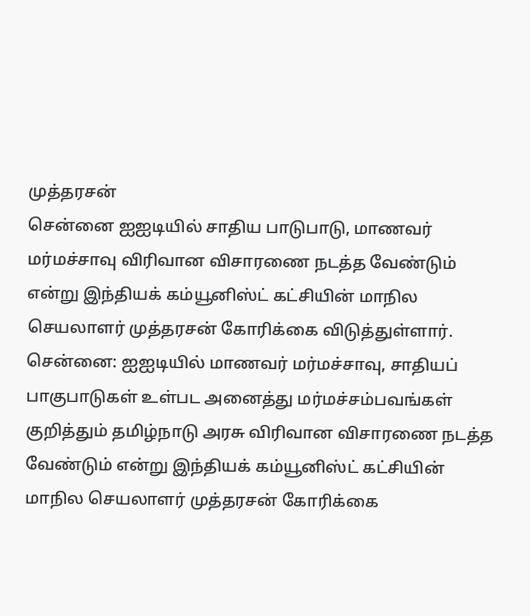முத்தரசன்
சென்னை ஐஐடியில் சாதிய பாடுபாடு, மாணவர் மர்மச்சாவு விரிவான விசாரணை நடத்த வேண்டும் என்று இந்தியக் கம்யூனிஸ்ட் கட்சியின் மாநில செயலாளர் முத்தரசன் கோரிக்கை விடுத்துள்ளார்.
சென்னை: ஐஐடியில் மாணவர் மர்மச்சாவு, சாதியப் பாகுபாடுகள் உள்பட அனைத்து மர்மச்சம்பவங்கள் குறித்தும் தமிழ்நாடு அரசு விரிவான விசாரணை நடத்த வேண்டும் என்று இந்தியக் கம்யூனிஸ்ட் கட்சியின் மாநில செயலாளர் முத்தரசன் கோரிக்கை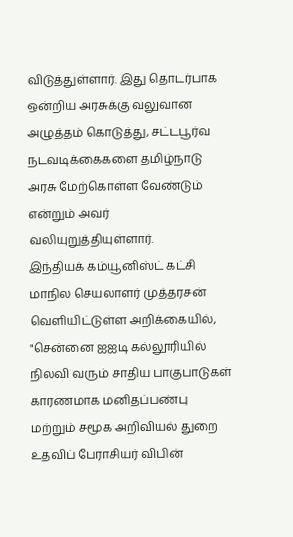விடுத்துள்ளார். இது தொடர்பாக ஒன்றிய அரசுக்கு வலுவான அழுத்தம் கொடுத்து, சட்டபூர்வ நடவடிக்கைகளை தமிழ்நாடு அரசு மேற்கொள்ள வேண்டும் என்றும் அவர் வலியுறுத்தியுள்ளார்.
இந்தியக் கம்யூனிஸ்ட் கட்சி மாநில செயலாளர் முத்தரசன் வெளியிட்டுள்ள அறிக்கையில், "சென்னை ஐஐடி கல்லூரியில் நிலவி வரும் சாதிய பாகுபாடுகள் காரணமாக மனிதப்பண்பு மற்றும் சமூக அறிவியல் துறை உதவிப் பேராசியர் விபின்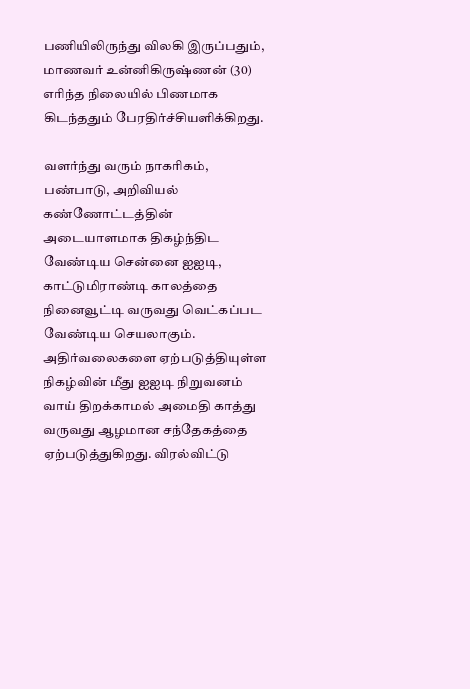பணியிலிருந்து விலகி இருப்பதும், மாணவர் உன்னிகிருஷ்ணன் (30) எரிந்த நிலையில் பிணமாக கிடந்ததும் பேரதிர்ச்சியளிக்கிறது.

வளர்ந்து வரும் நாகரிகம், பண்பாடு, அறிவியல் கண்ணோட்டத்தின் அடையாளமாக திகழ்ந்திட வேண்டிய சென்னை ஐஐடி, காட்டுமிராண்டி காலத்தை நினைவூட்டி வருவது வெட்கப்பட வேண்டிய செயலாகும். அதிர்வலைகளை ஏற்படுத்தியுள்ள நிகழ்வின் மீது ஐஐடி நிறுவனம் வாய் திறக்காமல் அமைதி காத்து வருவது ஆழமான சந்தேகத்தை ஏற்படுத்துகிறது. விரல்விட்டு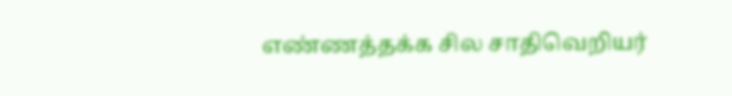எண்ணத்தக்க சில சாதிவெறியர்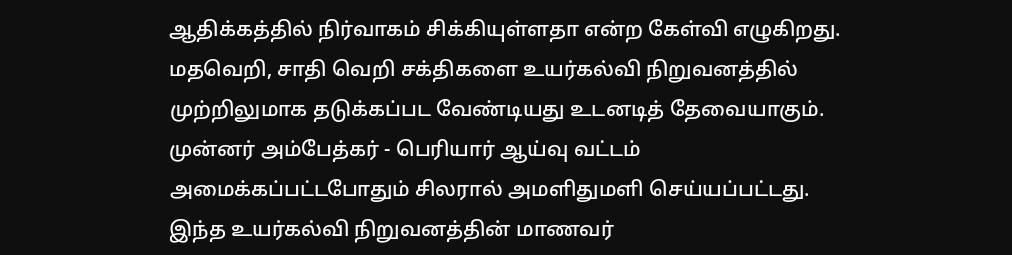ஆதிக்கத்தில் நிர்வாகம் சிக்கியுள்ளதா என்ற கேள்வி எழுகிறது.
மதவெறி, சாதி வெறி சக்திகளை உயர்கல்வி நிறுவனத்தில் முற்றிலுமாக தடுக்கப்பட வேண்டியது உடனடித் தேவையாகும். முன்னர் அம்பேத்கர் - பெரியார் ஆய்வு வட்டம் அமைக்கப்பட்டபோதும் சிலரால் அமளிதுமளி செய்யப்பட்டது.
இந்த உயர்கல்வி நிறுவனத்தின் மாணவர்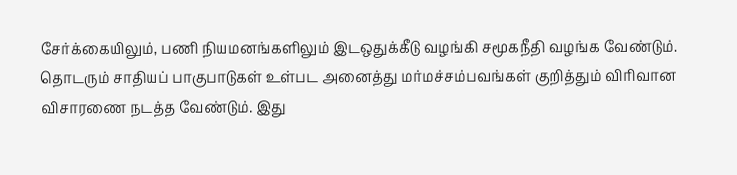சேர்க்கையிலும், பணி நியமனங்களிலும் இடஒதுக்கீடு வழங்கி சமூகநீதி வழங்க வேண்டும். தொடரும் சாதியப் பாகுபாடுகள் உள்பட அனைத்து மர்மச்சம்பவங்கள் குறித்தும் விரிவான விசாரணை நடத்த வேண்டும். இது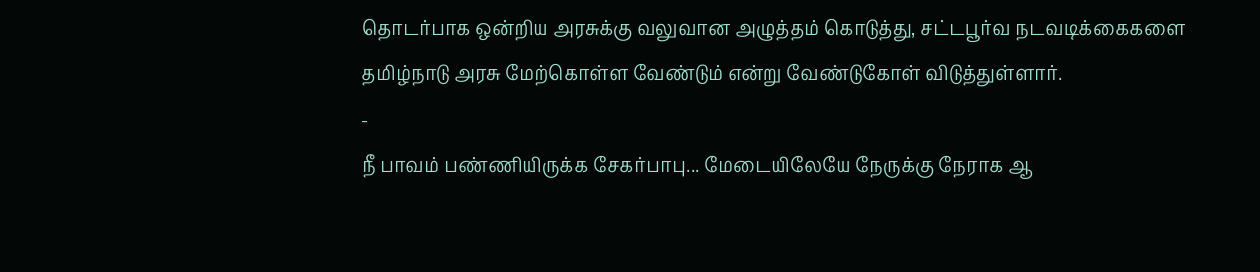தொடர்பாக ஒன்றிய அரசுக்கு வலுவான அழுத்தம் கொடுத்து, சட்டபூர்வ நடவடிக்கைகளை தமிழ்நாடு அரசு மேற்கொள்ள வேண்டும் என்று வேண்டுகோள் விடுத்துள்ளார்.
-
நீ பாவம் பண்ணியிருக்க சேகர்பாபு... மேடையிலேயே நேருக்கு நேராக ஆ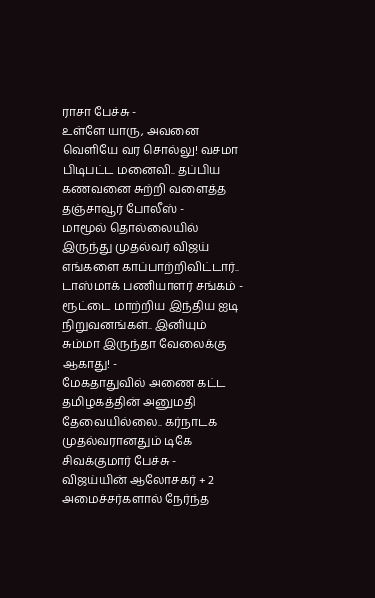ராசா பேச்சு -
உள்ளே யாரு, அவனை வெளியே வர சொல்லு! வசமா பிடிபட்ட மனைவி.. தப்பிய கணவனை சுற்றி வளைத்த தஞ்சாவூர் போலீஸ் -
மாமூல் தொல்லையில் இருந்து முதல்வர் விஜய் எங்களை காப்பாற்றிவிட்டார்.. டாஸ்மாக் பணியாளர் சங்கம் -
ரூட்டை மாற்றிய இந்திய ஐடி நிறுவனங்கள்.. இனியும் சும்மா இருந்தா வேலைக்கு ஆகாது! -
மேகதாதுவில் அணை கட்ட தமிழகத்தின் அனுமதி தேவையில்லை.. கர்நாடக முதல்வரானதும் டிகே சிவக்குமார் பேச்சு -
விஜய்யின் ஆலோசகர் + 2 அமைச்சர்களால் நேர்ந்த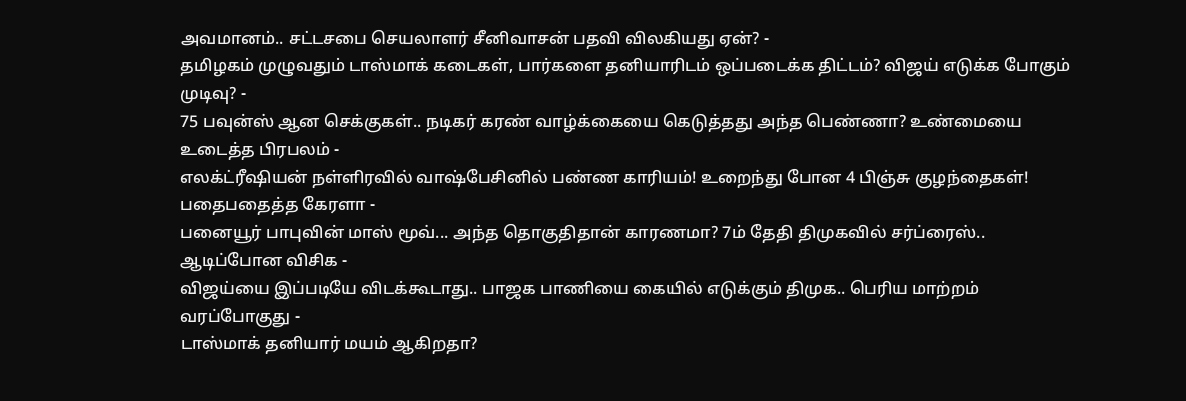அவமானம்.. சட்டசபை செயலாளர் சீனிவாசன் பதவி விலகியது ஏன்? -
தமிழகம் முழுவதும் டாஸ்மாக் கடைகள், பார்களை தனியாரிடம் ஒப்படைக்க திட்டம்? விஜய் எடுக்க போகும் முடிவு? -
75 பவுன்ஸ் ஆன செக்குகள்.. நடிகர் கரண் வாழ்க்கையை கெடுத்தது அந்த பெண்ணா? உண்மையை உடைத்த பிரபலம் -
எலக்ட்ரீஷியன் நள்ளிரவில் வாஷ்பேசினில் பண்ண காரியம்! உறைந்து போன 4 பிஞ்சு குழந்தைகள்! பதைபதைத்த கேரளா -
பனையூர் பாபுவின் மாஸ் மூவ்... அந்த தொகுதிதான் காரணமா? 7ம் தேதி திமுகவில் சர்ப்ரைஸ்.. ஆடிப்போன விசிக -
விஜய்யை இப்படியே விடக்கூடாது.. பாஜக பாணியை கையில் எடுக்கும் திமுக.. பெரிய மாற்றம் வரப்போகுது -
டாஸ்மாக் தனியார் மயம் ஆகிறதா?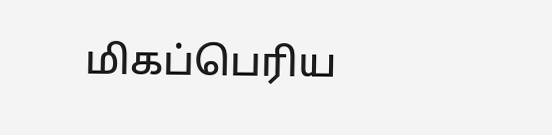மிகப்பெரிய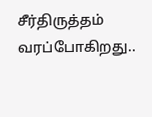சீர்திருத்தம் வரப்போகிறது..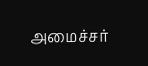அமைச்சர்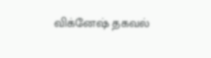விக்னேஷ் தகவல்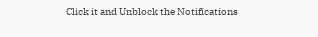Click it and Unblock the Notifications